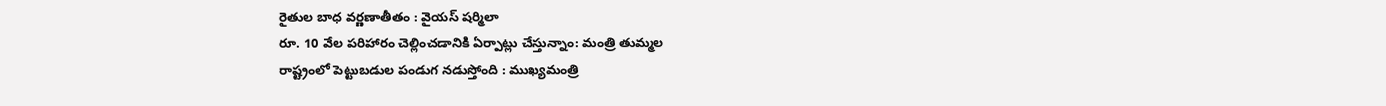రైతుల బాధ వర్ణణాతీతం : వైయస్ షర్మిలా
రూ. 10 వేల పరిహారం చెల్లించడానికి ఏర్పాట్లు చేస్తున్నాం: మంత్రి తుమ్మల
రాష్ట్రంలో పెట్టుబడుల పండుగ నడుస్తోంది : ముఖ్యమంత్రి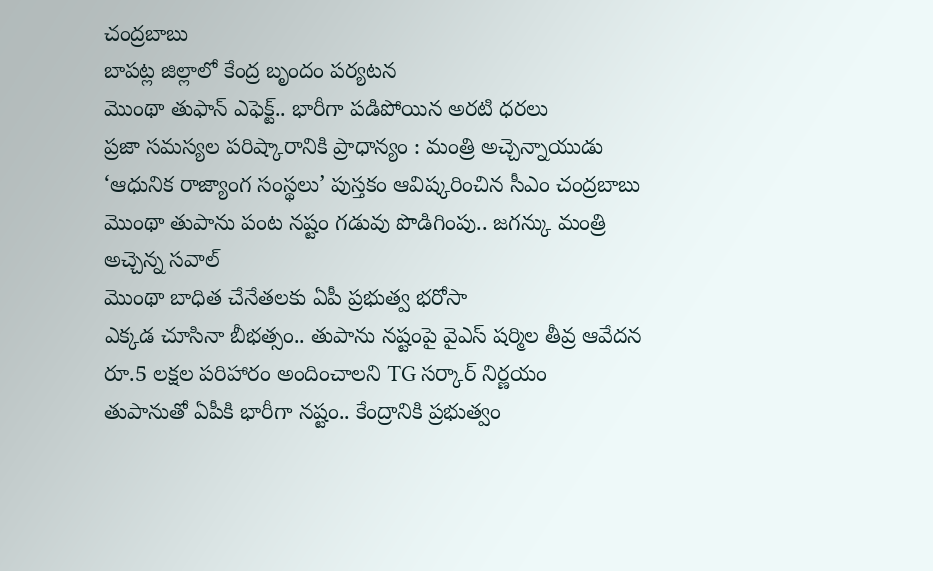చంద్రబాబు
బాపట్ల జిల్లాలో కేంద్ర బృందం పర్యటన
మొంథా తుఫాన్ ఎఫెక్ట్.. భారీగా పడిపోయిన అరటి ధరలు
ప్రజా సమస్యల పరిష్కారానికి ప్రాధాన్యం : మంత్రి అచ్చెన్నాయుడు
‘ఆధునిక రాజ్యాంగ సంస్థలు’ పుస్తకం ఆవిష్కరించిన సీఎం చంద్రబాబు
మొంథా తుపాను పంట నష్టం గడువు పొడిగింపు.. జగన్కు మంత్రి అచ్చెన్న సవాల్
మొంథా బాధిత చేనేతలకు ఏపీ ప్రభుత్వ భరోసా
ఎక్కడ చూసినా బీభత్సం.. తుపాను నష్టంపై వైఎస్ షర్మిల తీవ్ర ఆవేదన
రూ.5 లక్షల పరిహారం అందించాలని TG సర్కార్ నిర్ణయం
తుపానుతో ఏపీకి భారీగా నష్టం.. కేంద్రానికి ప్రభుత్వం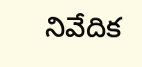నివేదిక